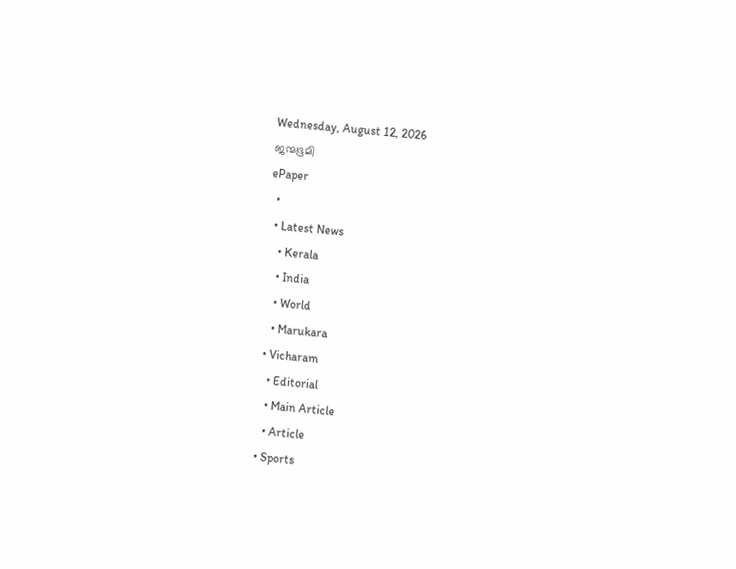Wednesday, August 12, 2026
ജന്മഭൂമി
ePaper
  •
  • Latest News
    • Kerala
    • India
    • World
    • Marukara
  • Vicharam
    • Editorial
    • Main Article
    • Article
  • Sports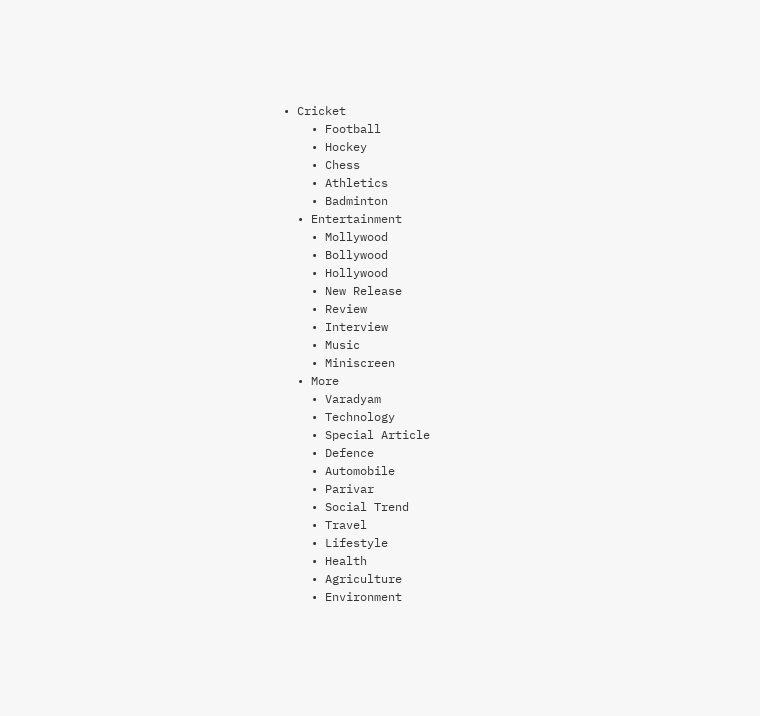• Cricket
    • Football
    • Hockey
    • Chess
    • Athletics
    • Badminton
  • Entertainment
    • Mollywood
    • Bollywood
    • Hollywood
    • New Release
    • Review
    • Interview
    • Music
    • Miniscreen
  • More
    • Varadyam
    • Technology
    • Special Article
    • Defence
    • Automobile
    • Parivar
    • Social Trend
    • Travel
    • Lifestyle
    • Health
    • Agriculture
    • Environment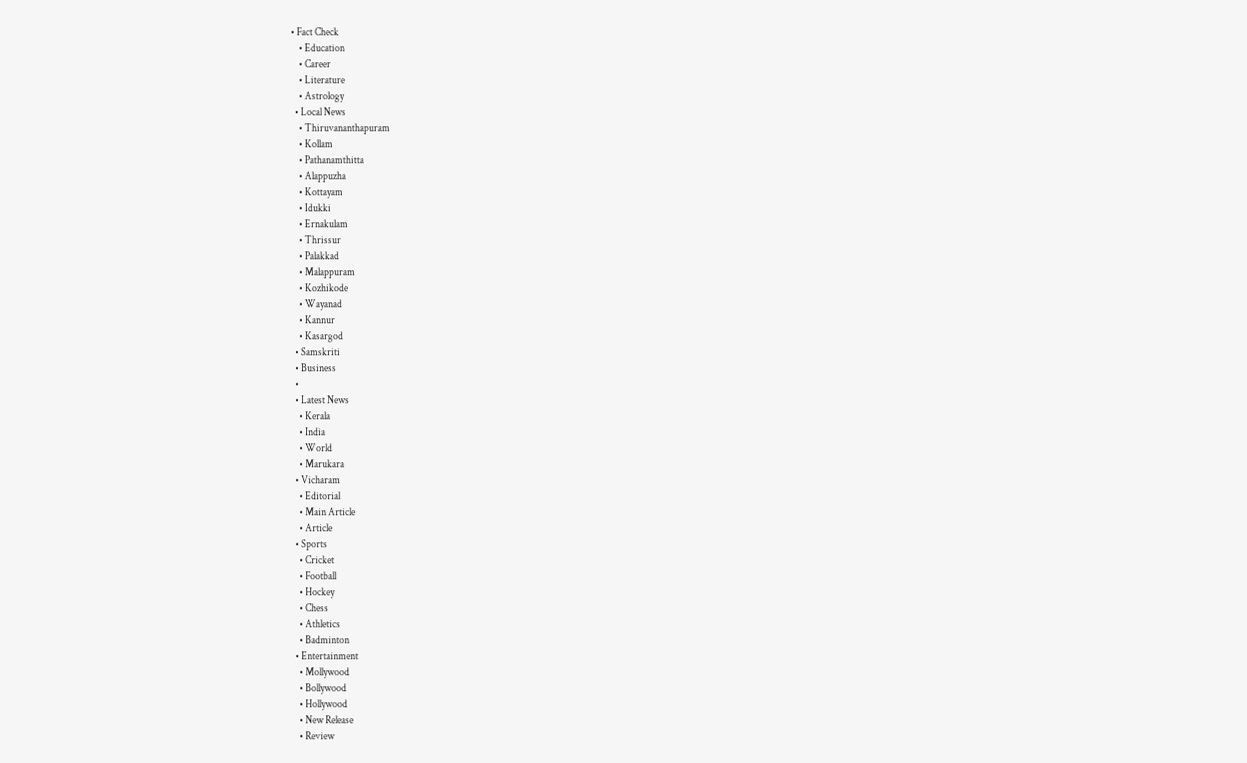• Fact Check
    • Education
    • Career
    • Literature
    • Astrology
  • Local News
    • Thiruvananthapuram
    • Kollam
    • Pathanamthitta
    • Alappuzha
    • Kottayam
    • Idukki
    • Ernakulam
    • Thrissur
    • Palakkad
    • Malappuram
    • Kozhikode
    • Wayanad
    • Kannur
    • Kasargod
  • Samskriti
  • Business
  •
  • Latest News
    • Kerala
    • India
    • World
    • Marukara
  • Vicharam
    • Editorial
    • Main Article
    • Article
  • Sports
    • Cricket
    • Football
    • Hockey
    • Chess
    • Athletics
    • Badminton
  • Entertainment
    • Mollywood
    • Bollywood
    • Hollywood
    • New Release
    • Review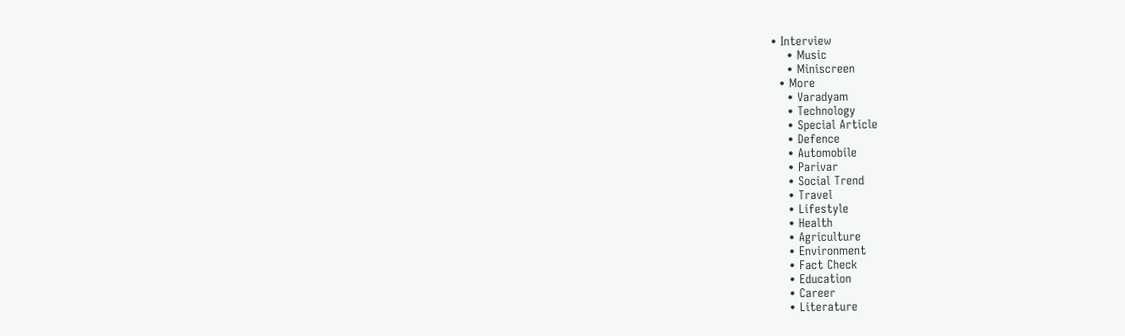• Interview
    • Music
    • Miniscreen
  • More
    • Varadyam
    • Technology
    • Special Article
    • Defence
    • Automobile
    • Parivar
    • Social Trend
    • Travel
    • Lifestyle
    • Health
    • Agriculture
    • Environment
    • Fact Check
    • Education
    • Career
    • Literature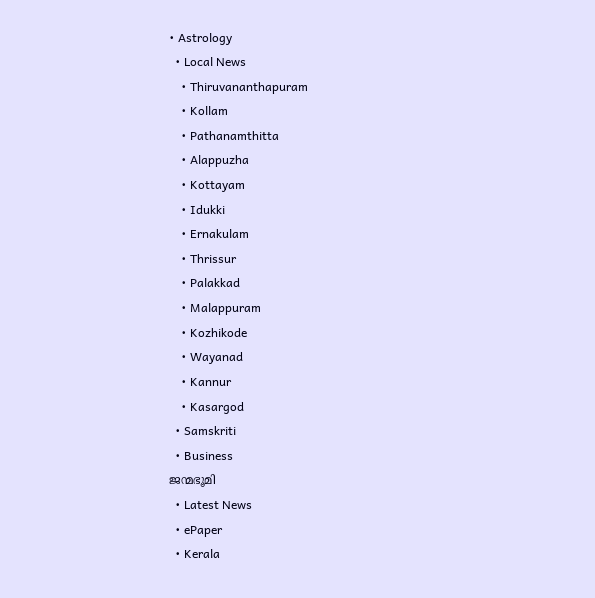• Astrology
  • Local News
    • Thiruvananthapuram
    • Kollam
    • Pathanamthitta
    • Alappuzha
    • Kottayam
    • Idukki
    • Ernakulam
    • Thrissur
    • Palakkad
    • Malappuram
    • Kozhikode
    • Wayanad
    • Kannur
    • Kasargod
  • Samskriti
  • Business
ജന്മഭൂമി
  • Latest News
  • ePaper
  • Kerala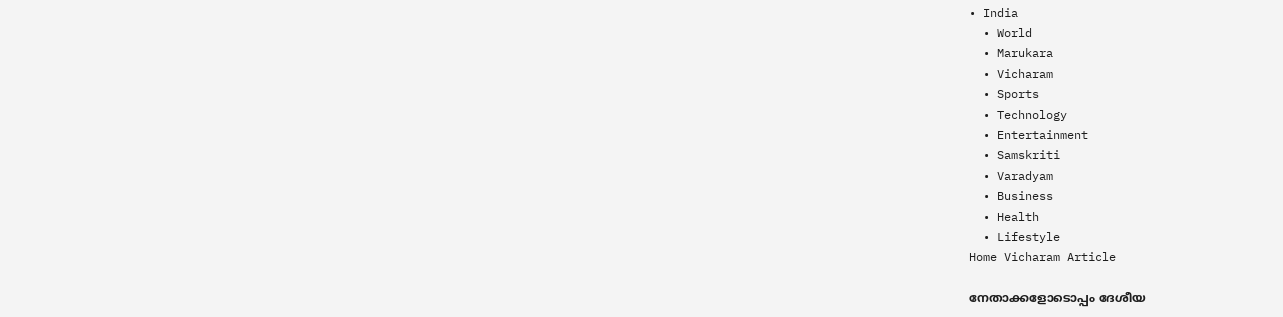• India
  • World
  • Marukara
  • Vicharam
  • Sports
  • Technology
  • Entertainment
  • Samskriti
  • Varadyam
  • Business
  • Health
  • Lifestyle
Home Vicharam Article

നേതാക്കളോടൊപ്പം ദേശീയ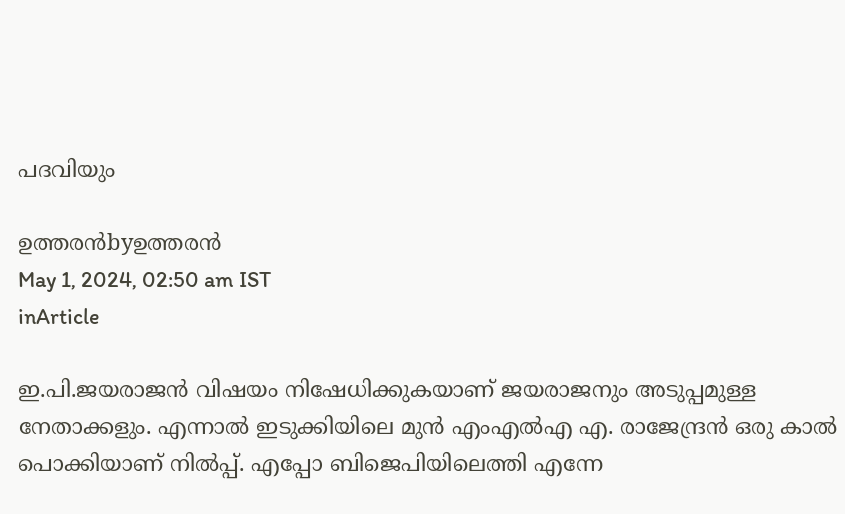പദവിയും

ഉത്തരന്‍byഉത്തരന്‍
May 1, 2024, 02:50 am IST
inArticle

ഇ.പി.ജയരാജന്‍ വിഷയം നിഷേധിക്കുകയാണ് ജയരാജനും അടുപ്പമുള്ള നേതാക്കളും. എന്നാല്‍ ഇടുക്കിയിലെ മുന്‍ എംഎല്‍എ എ. രാജേന്ദ്രന്‍ ഒരു കാല്‍ പൊക്കിയാണ് നില്‍പ്പ്. എപ്പോ ബിജെപിയിലെത്തി എന്നേ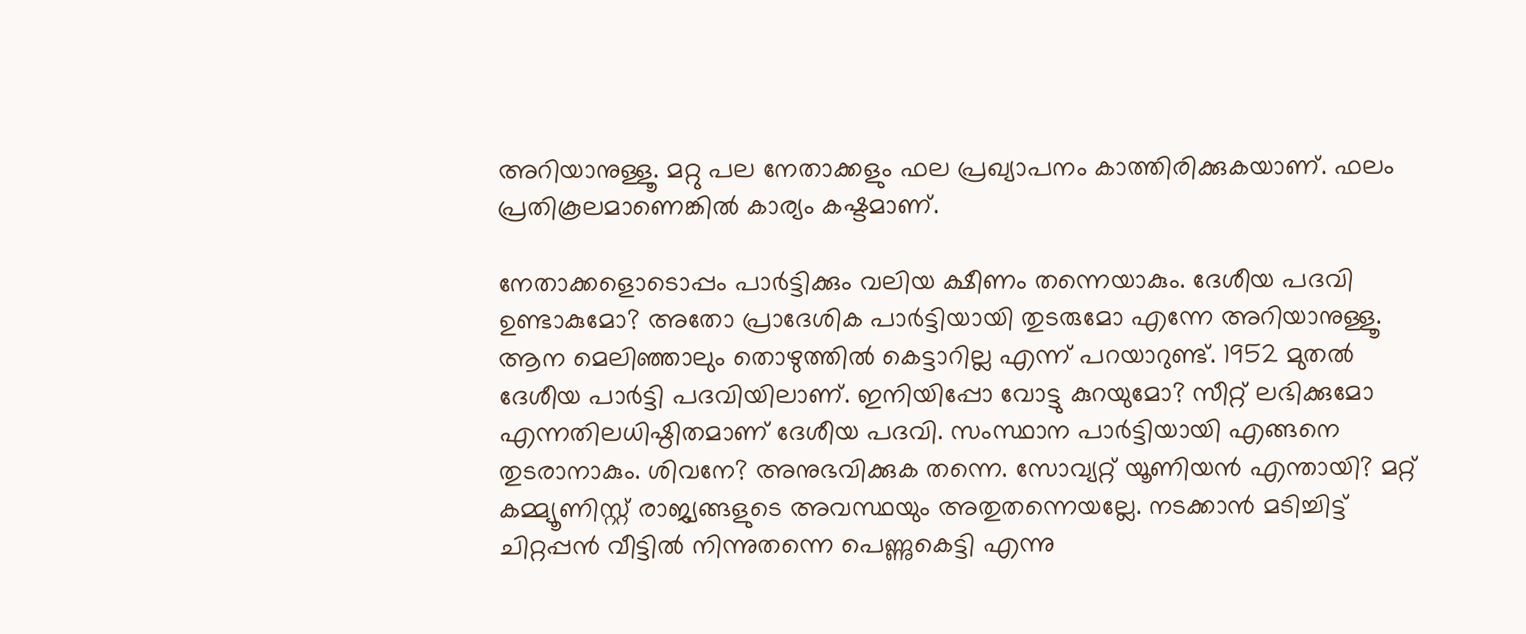അറിയാനുള്ളൂ. മറ്റു പല നേതാക്കളും ഫല പ്രഖ്യാപനം കാത്തിരിക്കുകയാണ്. ഫലം പ്രതികൂലമാണെങ്കില്‍ കാര്യം കഷ്ടമാണ്.

നേതാക്കളൊടൊപ്പം പാര്‍ട്ടിക്കും വലിയ ക്ഷീണം തന്നെയാകും. ദേശീയ പദവി ഉണ്ടാകുമോ? അതോ പ്രാദേശിക പാര്‍ട്ടിയായി തുടരുമോ എന്നേ അറിയാനുള്ളൂ. ആന മെലിഞ്ഞാലും തൊഴുത്തില്‍ കെട്ടാറില്ല എന്ന് പറയാറുണ്ട്. 1952 മുതല്‍ ദേശീയ പാര്‍ട്ടി പദവിയിലാണ്. ഇനിയിപ്പോ വോട്ടു കുറയുമോ? സീറ്റ് ലഭിക്കുമോ എന്നതിലധിഷ്ഠിതമാണ് ദേശീയ പദവി. സംസ്ഥാന പാര്‍ട്ടിയായി എങ്ങനെ തുടരാനാകും. ശിവനേ? അനുഭവിക്കുക തന്നെ. സോവ്യറ്റ് യൂണിയന്‍ എന്തായി? മറ്റ് കമ്മ്യൂണിസ്റ്റ് രാജ്യങ്ങളുടെ അവസ്ഥയും അതുതന്നെയല്ലേ. നടക്കാന്‍ മടിച്ചിട്ട് ചിറ്റപ്പന്‍ വീട്ടില്‍ നിന്നുതന്നെ പെണ്ണുകെട്ടി എന്നു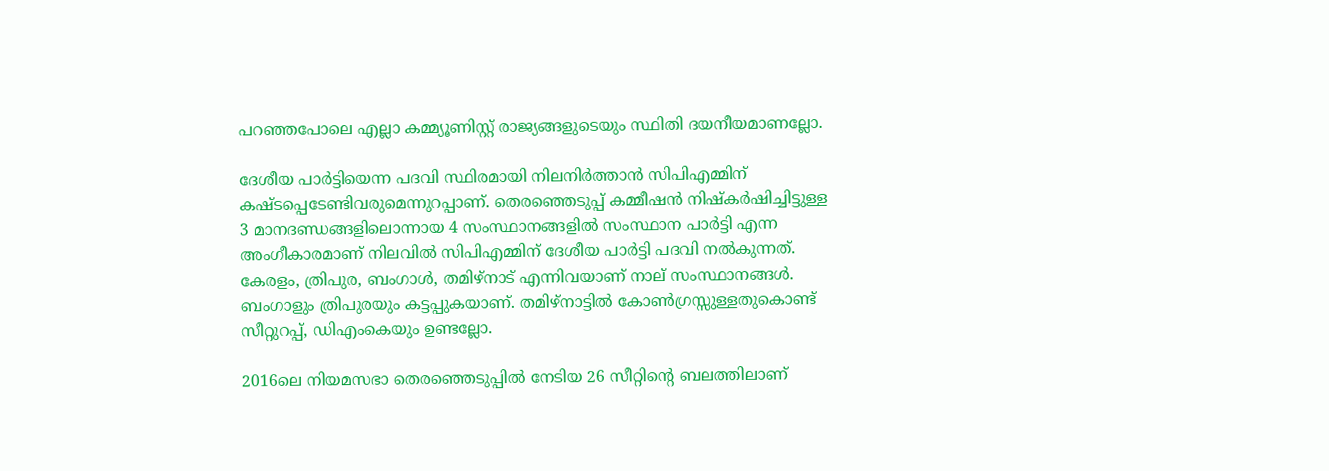പറഞ്ഞപോലെ എല്ലാ കമ്മ്യൂണിസ്റ്റ് രാജ്യങ്ങളുടെയും സ്ഥിതി ദയനീയമാണല്ലോ.

ദേശീയ പാര്‍ട്ടിയെന്ന പദവി സ്ഥിരമായി നിലനിര്‍ത്താന്‍ സിപിഎമ്മിന് കഷ്ടപ്പെടേണ്ടിവരുമെന്നുറപ്പാണ്. തെരഞ്ഞെടുപ്പ് കമ്മീഷന്‍ നിഷ്‌കര്‍ഷിച്ചിട്ടുള്ള 3 മാനദണ്ഡങ്ങളിലൊന്നായ 4 സംസ്ഥാനങ്ങളില്‍ സംസ്ഥാന പാര്‍ട്ടി എന്ന അംഗീകാരമാണ് നിലവില്‍ സിപിഎമ്മിന് ദേശീയ പാര്‍ട്ടി പദവി നല്‍കുന്നത്. കേരളം, ത്രിപുര, ബംഗാള്‍, തമിഴ്‌നാട് എന്നിവയാണ് നാല് സംസ്ഥാനങ്ങള്‍. ബംഗാളും ത്രിപുരയും കട്ടപ്പുകയാണ്. തമിഴ്‌നാട്ടില്‍ കോണ്‍ഗ്രസ്സുള്ളതുകൊണ്ട് സീറ്റുറപ്പ്, ഡിഎംകെയും ഉണ്ടല്ലോ.

2016ലെ നിയമസഭാ തെരഞ്ഞെടുപ്പില്‍ നേടിയ 26 സീറ്റിന്റെ ബലത്തിലാണ്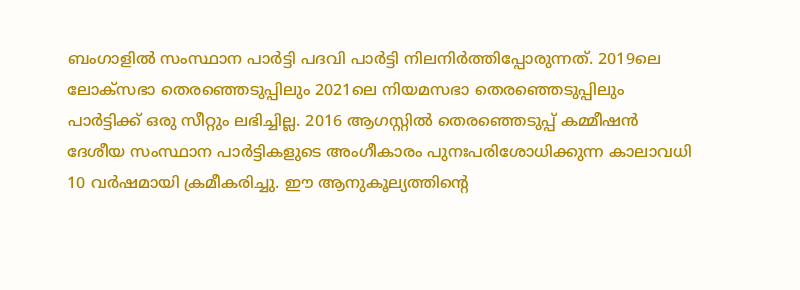ബംഗാളില്‍ സംസ്ഥാന പാര്‍ട്ടി പദവി പാര്‍ട്ടി നിലനിര്‍ത്തിപ്പോരുന്നത്. 2019ലെ ലോക്‌സഭാ തെരഞ്ഞെടുപ്പിലും 2021ലെ നിയമസഭാ തെരഞ്ഞെടുപ്പിലും പാര്‍ട്ടിക്ക് ഒരു സീറ്റും ലഭിച്ചില്ല. 2016 ആഗസ്റ്റില്‍ തെരഞ്ഞെടുപ്പ് കമ്മീഷന്‍ ദേശീയ സംസ്ഥാന പാര്‍ട്ടികളുടെ അംഗീകാരം പുനഃപരിശോധിക്കുന്ന കാലാവധി 10 വര്‍ഷമായി ക്രമീകരിച്ചു. ഈ ആനുകൂല്യത്തിന്റെ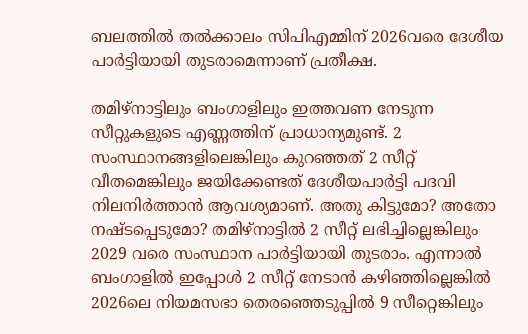ബലത്തില്‍ തല്‍ക്കാലം സിപിഎമ്മിന് 2026വരെ ദേശീയ പാര്‍ട്ടിയായി തുടരാമെന്നാണ് പ്രതീക്ഷ.

തമിഴ്‌നാട്ടിലും ബംഗാളിലും ഇത്തവണ നേടുന്ന സീറ്റുകളുടെ എണ്ണത്തിന് പ്രാധാന്യമുണ്ട്. 2 സംസ്ഥാനങ്ങളിലെങ്കിലും കുറഞ്ഞത് 2 സീറ്റ് വീതമെങ്കിലും ജയിക്കേണ്ടത് ദേശീയപാര്‍ട്ടി പദവി നിലനിര്‍ത്താന്‍ ആവശ്യമാണ്. അതു കിട്ടുമോ? അതോ നഷ്ടപ്പെടുമോ? തമിഴ്‌നാട്ടില്‍ 2 സീറ്റ് ലഭിച്ചില്ലെങ്കിലും 2029 വരെ സംസ്ഥാന പാര്‍ട്ടിയായി തുടരാം. എന്നാല്‍ ബംഗാളില്‍ ഇപ്പോള്‍ 2 സീറ്റ് നേടാന്‍ കഴിഞ്ഞില്ലെങ്കില്‍ 2026ലെ നിയമസഭാ തെരഞ്ഞെടുപ്പില്‍ 9 സീറ്റെങ്കിലും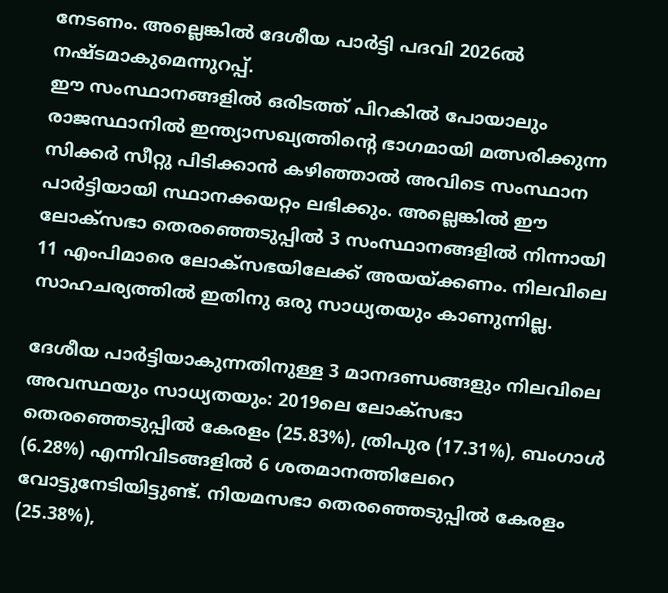നേടണം. അല്ലെങ്കില്‍ ദേശീയ പാര്‍ട്ടി പദവി 2026ല്‍ നഷ്ടമാകുമെന്നുറപ്പ്.
ഈ സംസ്ഥാനങ്ങളില്‍ ഒരിടത്ത് പിറകില്‍ പോയാലും രാജസ്ഥാനില്‍ ഇന്ത്യാസഖ്യത്തിന്റെ ഭാഗമായി മത്സരിക്കുന്ന സിക്കര്‍ സീറ്റു പിടിക്കാന്‍ കഴിഞ്ഞാല്‍ അവിടെ സംസ്ഥാന പാര്‍ട്ടിയായി സ്ഥാനക്കയറ്റം ലഭിക്കും. അല്ലെങ്കില്‍ ഈ ലോക്‌സഭാ തെരഞ്ഞെടുപ്പില്‍ 3 സംസ്ഥാനങ്ങളില്‍ നിന്നായി 11 എംപിമാരെ ലോക്‌സഭയിലേക്ക് അയയ്‌ക്കണം. നിലവിലെ സാഹചര്യത്തില്‍ ഇതിനു ഒരു സാധ്യതയും കാണുന്നില്ല.

ദേശീയ പാര്‍ട്ടിയാകുന്നതിനുള്ള 3 മാനദണ്ഡങ്ങളും നിലവിലെ അവസ്ഥയും സാധ്യതയും: 2019ലെ ലോക്‌സഭാ തെരഞ്ഞെടുപ്പില്‍ കേരളം (25.83%), ത്രിപുര (17.31%), ബംഗാള്‍ (6.28%) എന്നിവിടങ്ങളില്‍ 6 ശതമാനത്തിലേറെ വോട്ടുനേടിയിട്ടുണ്ട്. നിയമസഭാ തെരഞ്ഞെടുപ്പില്‍ കേരളം (25.38%),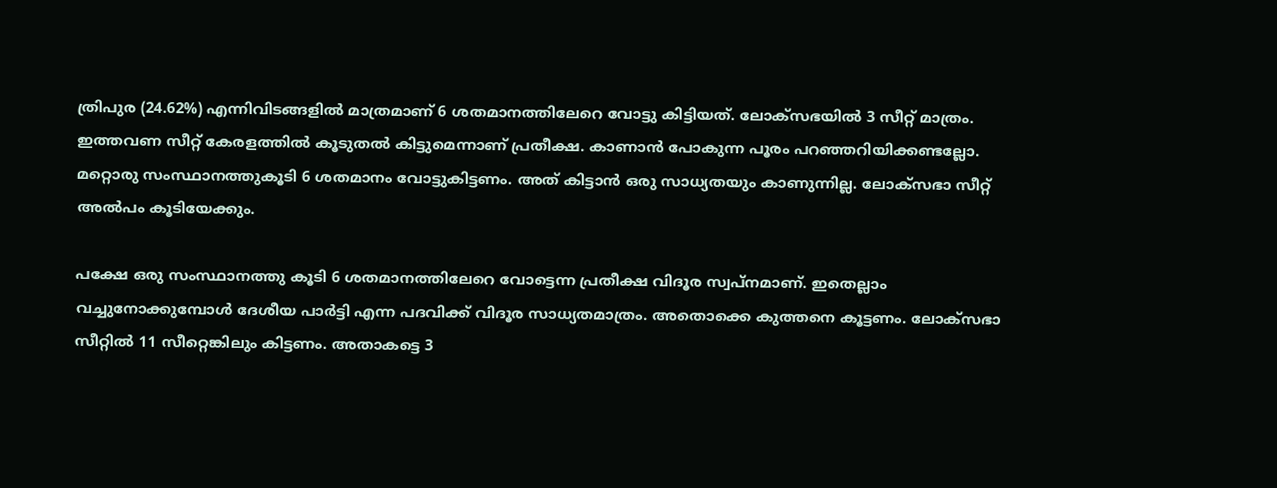ത്രിപുര (24.62%) എന്നിവിടങ്ങളില്‍ മാത്രമാണ് 6 ശതമാനത്തിലേറെ വോട്ടു കിട്ടിയത്. ലോക്‌സഭയില്‍ 3 സീറ്റ് മാത്രം. ഇത്തവണ സീറ്റ് കേരളത്തില്‍ കൂടുതല്‍ കിട്ടുമെന്നാണ് പ്രതീക്ഷ. കാണാന്‍ പോകുന്ന പൂരം പറഞ്ഞറിയിക്കണ്ടല്ലോ. മറ്റൊരു സംസ്ഥാനത്തുകൂടി 6 ശതമാനം വോട്ടുകിട്ടണം. അത് കിട്ടാന്‍ ഒരു സാധ്യതയും കാണുന്നില്ല. ലോക്‌സഭാ സീറ്റ് അല്‍പം കൂടിയേക്കും.

പക്ഷേ ഒരു സംസ്ഥാനത്തു കൂടി 6 ശതമാനത്തിലേറെ വോട്ടെന്ന പ്രതീക്ഷ വിദൂര സ്വപ്‌നമാണ്. ഇതെല്ലാം വച്ചുനോക്കുമ്പോള്‍ ദേശീയ പാര്‍ട്ടി എന്ന പദവിക്ക് വിദൂര സാധ്യതമാത്രം. അതൊക്കെ കുത്തനെ കൂട്ടണം. ലോക്‌സഭാ സീറ്റില്‍ 11 സീറ്റെങ്കിലും കിട്ടണം. അതാകട്ടെ 3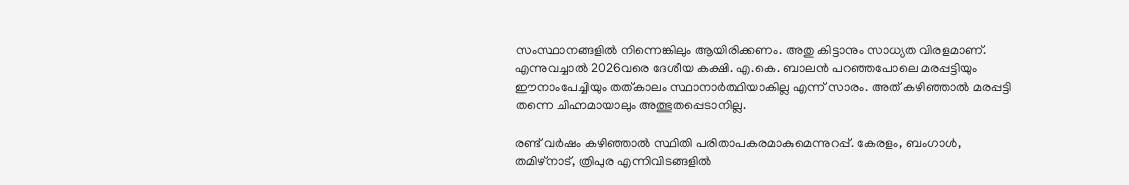സംസ്ഥാനങ്ങളില്‍ നിന്നെങ്കിലും ആയിരിക്കണം. അതു കിട്ടാനും സാധ്യത വിരളമാണ്. എന്നുവച്ചാല്‍ 2026വരെ ദേശീയ കക്ഷി. എ.കെ. ബാലന്‍ പറഞ്ഞപോലെ മരപ്പട്ടിയും ഈനാംപേച്ചിയും തത്കാലം സ്ഥാനാര്‍ത്ഥിയാകില്ല എന്ന് സാരം. അത് കഴിഞ്ഞാല്‍ മരപ്പട്ടി തന്നെ ചിഹ്നമായാലും അത്ഭുതപ്പെടാനില്ല.

രണ്ട് വര്‍ഷം കഴിഞ്ഞാല്‍ സ്ഥിതി പരിതാപകരമാകുമെന്നുറപ്പ്. കേരളം, ബംഗാള്‍, തമിഴ്‌നാട്, ത്രിപുര എന്നിവിടങ്ങളില്‍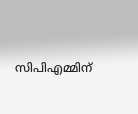സിപിഎമ്മിന്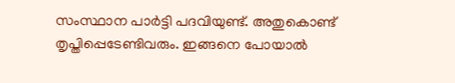സംസ്ഥാന പാര്‍ട്ടി പദവിയുണ്ട്. അതുകൊണ്ട് തൃപ്തിപ്പെടേണ്ടിവരും. ഇങ്ങനെ പോയാല്‍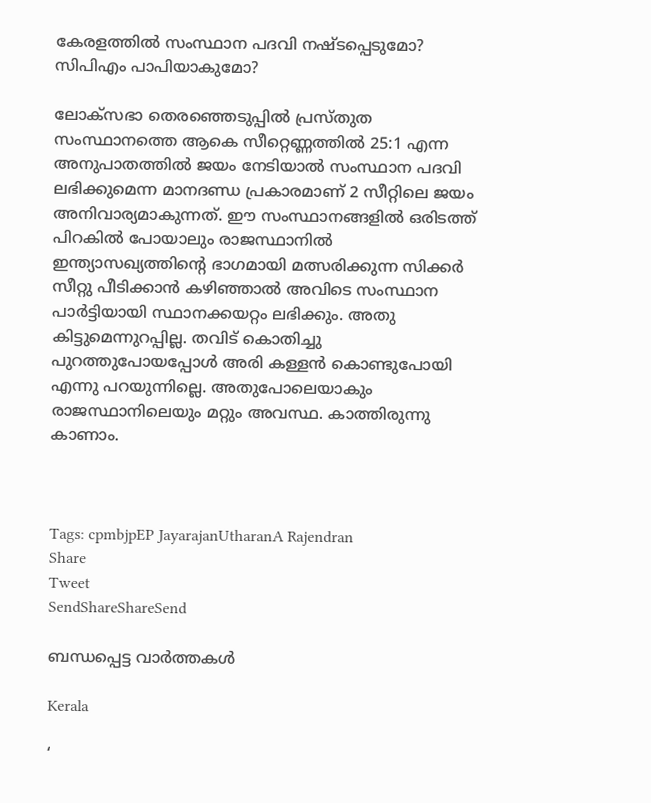കേരളത്തില്‍ സംസ്ഥാന പദവി നഷ്ടപ്പെടുമോ? സിപിഎം പാപിയാകുമോ?

ലോക്‌സഭാ തെരഞ്ഞെടുപ്പില്‍ പ്രസ്തുത സംസ്ഥാനത്തെ ആകെ സീറ്റെണ്ണത്തില്‍ 25:1 എന്ന അനുപാതത്തില്‍ ജയം നേടിയാല്‍ സംസ്ഥാന പദവി ലഭിക്കുമെന്ന മാനദണ്ഡ പ്രകാരമാണ് 2 സീറ്റിലെ ജയം അനിവാര്യമാകുന്നത്. ഈ സംസ്ഥാനങ്ങളില്‍ ഒരിടത്ത് പിറകില്‍ പോയാലും രാജസ്ഥാനില്‍ ഇന്ത്യാസഖ്യത്തിന്റെ ഭാഗമായി മത്സരിക്കുന്ന സിക്കര്‍ സീറ്റു പീടിക്കാന്‍ കഴിഞ്ഞാല്‍ അവിടെ സംസ്ഥാന പാര്‍ട്ടിയായി സ്ഥാനക്കയറ്റം ലഭിക്കും. അതു കിട്ടുമെന്നുറപ്പില്ല. തവിട് കൊതിച്ചു പുറത്തുപോയപ്പോള്‍ അരി കള്ളന്‍ കൊണ്ടുപോയി എന്നു പറയുന്നില്ലെ. അതുപോലെയാകും രാജസ്ഥാനിലെയും മറ്റും അവസ്ഥ. കാത്തിരുന്നു കാണാം.



Tags: cpmbjpEP JayarajanUtharanA Rajendran
Share
Tweet
SendShareShareSend

ബന്ധപ്പെട്ട വാര്‍ത്തകള്‍

Kerala

‘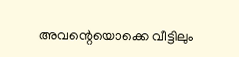അവന്റെയൊക്കെ വീട്ടിലും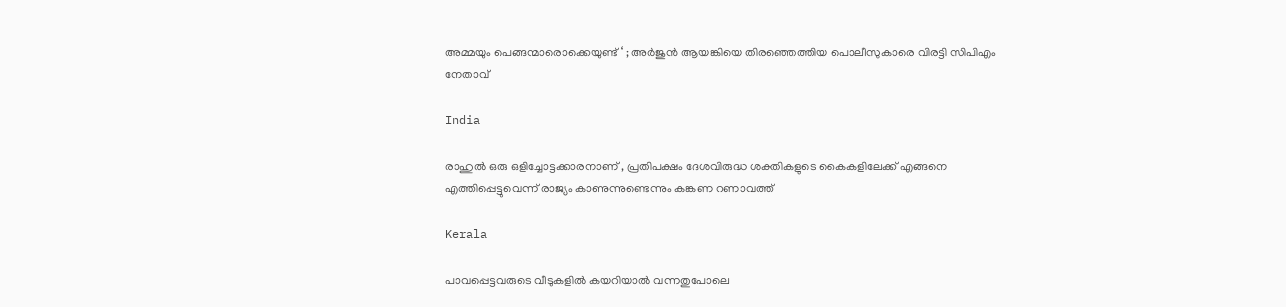അമ്മയും പെങ്ങന്മാരൊക്കെയുണ്ട് ‘ ; അർജുൻ ആയങ്കിയെ തിരഞ്ഞെത്തിയ പൊലീസുകാരെ വിരട്ടി സിപിഎം നേതാവ്

India

രാഹുൽ ഒരു ഒളിച്ചോട്ടക്കാരനാണ് , പ്രതിപക്ഷം ദേശവിരുദ്ധ ശക്തികളുടെ കൈകളിലേക്ക് എങ്ങനെ എത്തിപ്പെട്ടുവെന്ന് രാജ്യം കാണുന്നുണ്ടെന്നും കങ്കണ റണാവത്ത്

Kerala

പാവപ്പെട്ടവരുടെ വീടുകളില്‍ കയറിയാല്‍ വന്നതുപോലെ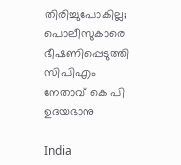തിരിച്ചുപോകില്ല; പൊലീസുകാരെ ഭീഷണിപ്പെടുത്തി സിപിഎം നേതാവ് കെ പി ഉദയഭാനു

India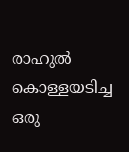രാഹുൽ കൊള്ളയടിച്ച ഒരു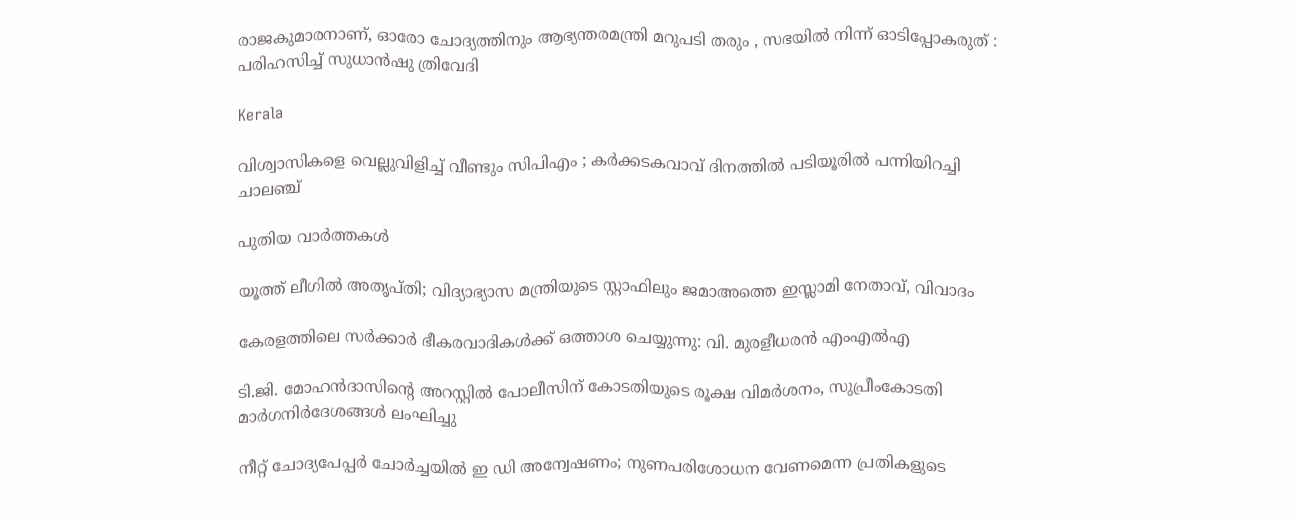രാജകുമാരനാണ്, ഓരോ ചോദ്യത്തിനും ആഭ്യന്തരമന്ത്രി മറുപടി തരും , സഭയിൽ നിന്ന് ഓടിപ്പോകരുത് : പരിഹസിച്ച് സുധാൻഷു ത്രിവേദി

Kerala

വിശ്വാസികളെ വെല്ലുവിളിച്ച് വീണ്ടും സിപിഎം ; കർക്കടകവാവ് ദിനത്തിൽ പടിയൂരിൽ പന്നിയിറച്ചി ചാലഞ്ച്

പുതിയ വാര്‍ത്തകള്‍

യൂത്ത് ലീഗില്‍ അതൃപ്തി; വിദ്യാഭ്യാസ മന്ത്രിയുടെ സ്റ്റാഫിലും ജമാഅത്തെ ഇസ്ലാമി നേതാവ്, വിവാദം

കേരളത്തിലെ സര്‍ക്കാര്‍ ഭീകരവാദികള്‍ക്ക് ഒത്താശ ചെയ്യുന്നു: വി. മുരളീധരന്‍ എംഎല്‍എ

ടി.ജി. മോഹന്‍ദാസിന്റെ അറസ്റ്റില്‍ പോലീസിന് കോടതിയുടെ രൂക്ഷ വിമര്‍ശനം, സുപ്രീംകോടതി മാര്‍ഗനിര്‍ദേശങ്ങള്‍ ലംഘിച്ചു

നീറ്റ് ചോദ്യപേപ്പര്‍ ചോര്‍ച്ചയില്‍ ഇ ഡി അന്വേഷണം; നുണപരിശോധന വേണമെന്ന പ്രതികളുടെ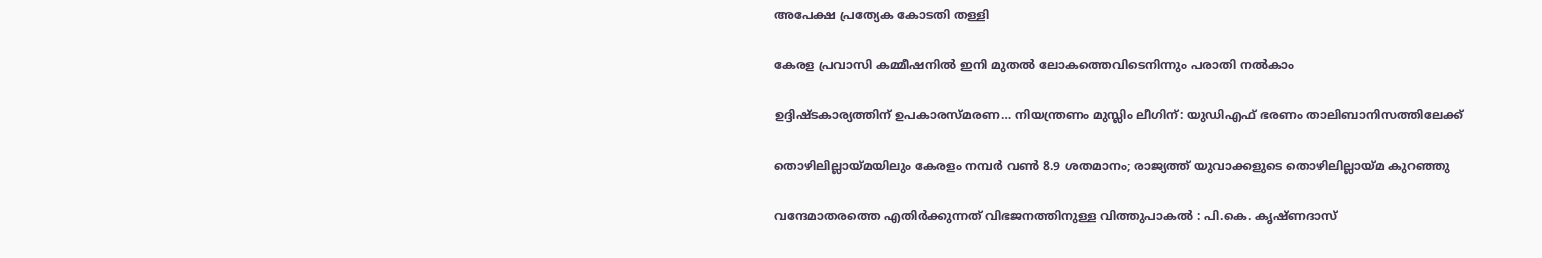അപേക്ഷ പ്രത്യേക കോടതി തള്ളി

കേരള പ്രവാസി കമ്മീഷനില്‍ ഇനി മുതല്‍ ലോകത്തെവിടെനിന്നും പരാതി നല്‍കാം

ഉദ്ദിഷ്ടകാര്യത്തിന് ഉപകാരസ്മരണ… നിയന്ത്രണം മുസ്ലിം ലീഗിന്: യുഡിഎഫ് ഭരണം താലിബാനിസത്തിലേക്ക്

തൊഴിലില്ലായ്‌മയിലും കേരളം നമ്പര്‍ വണ്‍ 8.9 ശതമാനം; രാജ്യത്ത് യുവാക്കളുടെ തൊഴിലില്ലായ്‌മ കുറഞ്ഞു

വന്ദേമാതരത്തെ എതിര്‍ക്കുന്നത് വിഭജനത്തിനുള്ള വിത്തുപാകല്‍ : പി.കെ. കൃഷ്ണദാസ്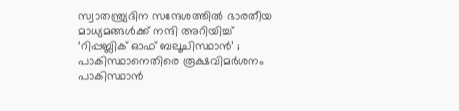സ്വാതന്ത്ര്യദിന സന്ദേശത്തിൽ ഭാരതീയ മാധ്യമങ്ങള്‍ക്ക് നന്ദി അറിയിച്ച് ‘റിപ്പബ്ലിക് ഓഫ് ബലൂചിസ്ഥാൻ’ ; പാകിസ്ഥാനെതിരെ രൂക്ഷവിമർശനം പാകിസ്ഥാന്‍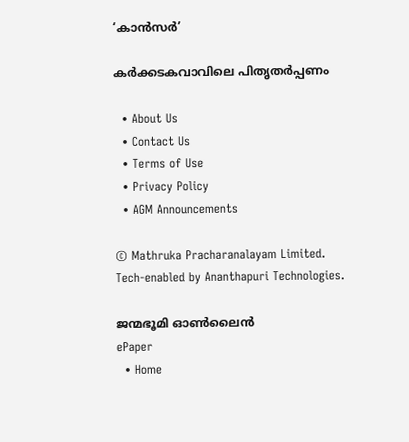‘കാന്‍സര്‍’

കര്‍ക്കടകവാവിലെ പിതൃതര്‍പ്പണം

  • About Us
  • Contact Us
  • Terms of Use
  • Privacy Policy
  • AGM Announcements

© Mathruka Pracharanalayam Limited.
Tech-enabled by Ananthapuri Technologies.

ജന്മഭൂമി ഓണ്‍ലൈന്‍
ePaper
  • Home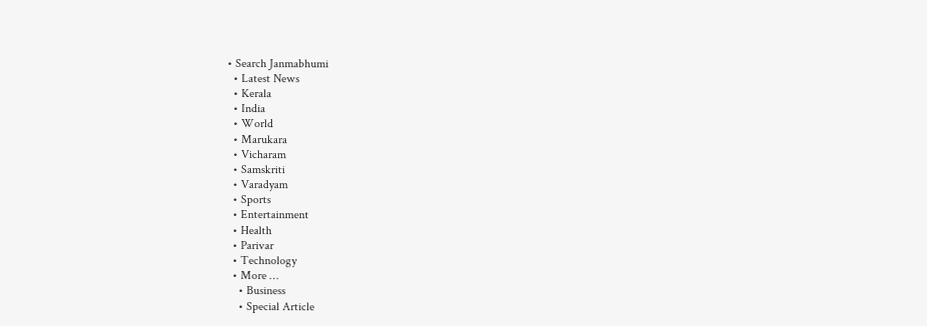• Search Janmabhumi
  • Latest News
  • Kerala
  • India
  • World
  • Marukara
  • Vicharam
  • Samskriti
  • Varadyam
  • Sports
  • Entertainment
  • Health
  • Parivar
  • Technology
  • More …
    • Business
    • Special Article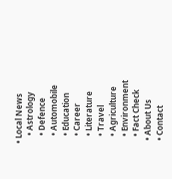• Local News
    • Astrology
    • Defence
    • Automobile
    • Education
    • Career
    • Literature
    • Travel
    • Agriculture
    • Environment
    • Fact Check
  • About Us
  • Contact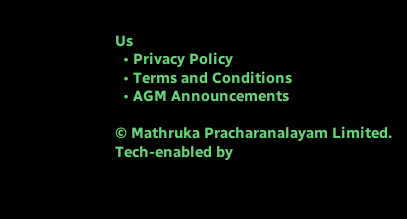Us
  • Privacy Policy
  • Terms and Conditions
  • AGM Announcements

© Mathruka Pracharanalayam Limited.
Tech-enabled by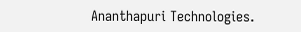Ananthapuri Technologies.